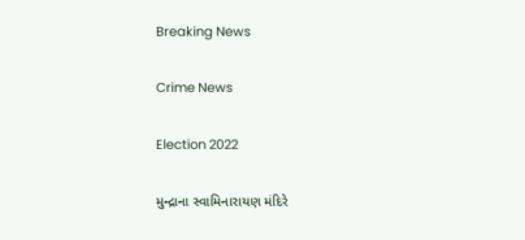Breaking News

Crime News

Election 2022

મુન્દ્રાના સ્વામિનારાયણ મંદિરે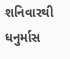શનિવારથી ધનુર્માસ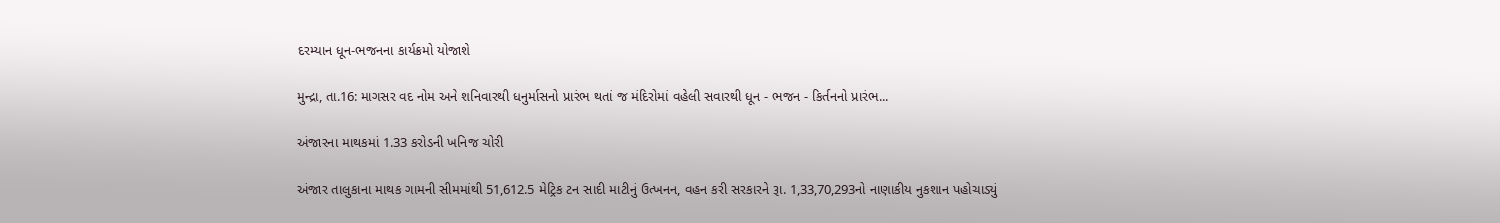દરમ્યાન ધૂન-ભજનના કાર્યક્રમો યોજાશે

મુન્દ્રા, તા.16: માગસર વદ નોમ અને શનિવારથી ધનુર્માસનો પ્રારંભ થતાં જ મંદિરોમાં વહેલી સવારથી ધૂન - ભજન - કિર્તનનો પ્રારંભ...

અંજારના માથકમાં 1.33 કરોડની ખનિજ ચોરી

અંજાર તાલુકાના માથક ગામની સીમમાંથી 51,612.5 મેટ્રિક ટન સાદી માટીનું ઉત્ખનન, વહન કરી સરકારને રૂા. 1,33,70,293નો નાણાકીય નુકશાન પહોચાડ્યું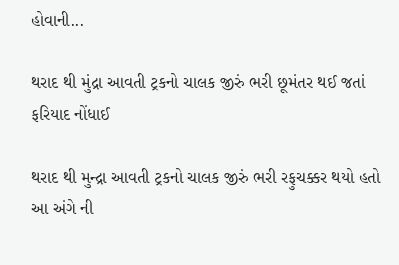હોવાની...

થરાદ થી મુંદ્રા આવતી ટ્રકનો ચાલક જીરું ભરી છૂમંતર થઈ જતાં ફરિયાદ નોંધાઈ

થરાદ થી મુન્દ્રા આવતી ટ્રકનો ચાલક જીરું ભરી રફુચક્કર થયો હતો આ અંગે ની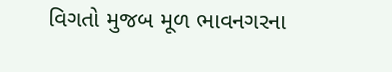વિગતો મુજબ મૂળ ભાવનગરના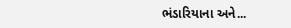ભંડારિયાના અને...